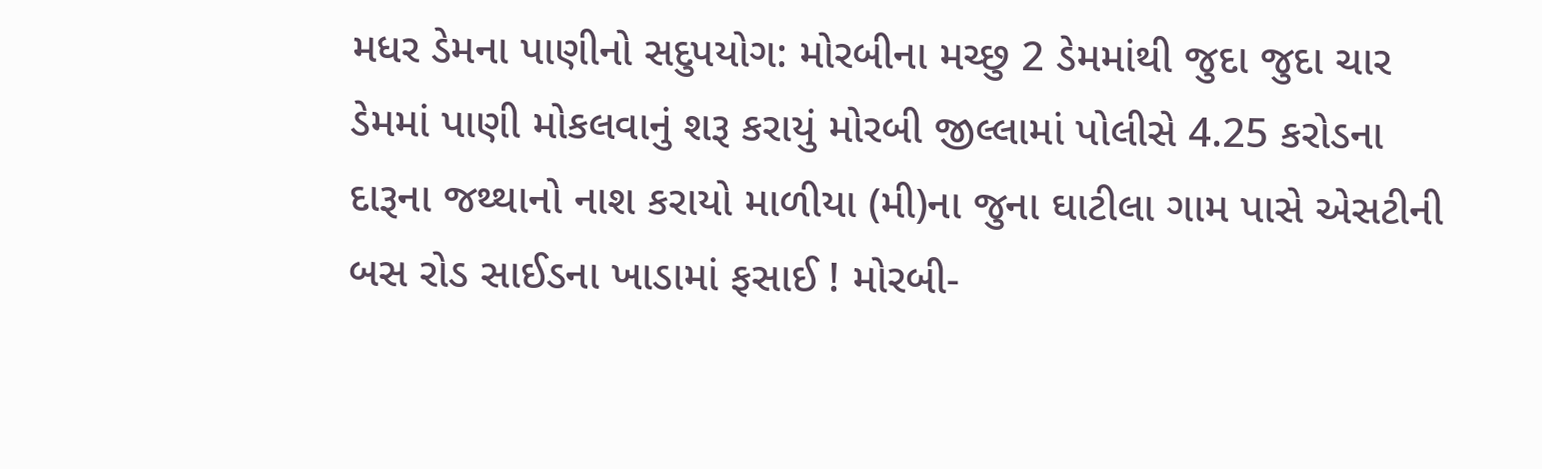મધર ડેમના પાણીનો સદુપયોગ: મોરબીના મચ્છુ 2 ડેમમાંથી જુદા જુદા ચાર ડેમમાં પાણી મોકલવાનું શરૂ કરાયું મોરબી જીલ્લામાં પોલીસે 4.25 કરોડના દારૂના જથ્થાનો નાશ કરાયો માળીયા (મી)ના જુના ઘાટીલા ગામ પાસે એસટીની બસ રોડ સાઈડના ખાડામાં ફસાઈ ! મોરબી-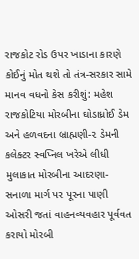રાજકોટ રોડ ઉપર ખાડાના કારણે કોઈનું મોત થશે તો તંત્ર-સરકાર સામે માનવ વધનો કેસ કરીશું: મહેશ રાજકોટિયા મોરબીના ઘોડાધ્રોઈ ડેમ અને હળવદના બ્રાહ્મણી-૨ ડેમની કલેક્ટર સ્વપ્નિલ ખરેએ લીધી મુલાકાત મોરબીના આદરણા-સનાળા માર્ગ પર પૂરના પાણી ઓસરી જતાં વાહનવ્યવહાર પૂર્વવત કરાયો મોરબી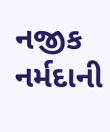નજીક નર્મદાની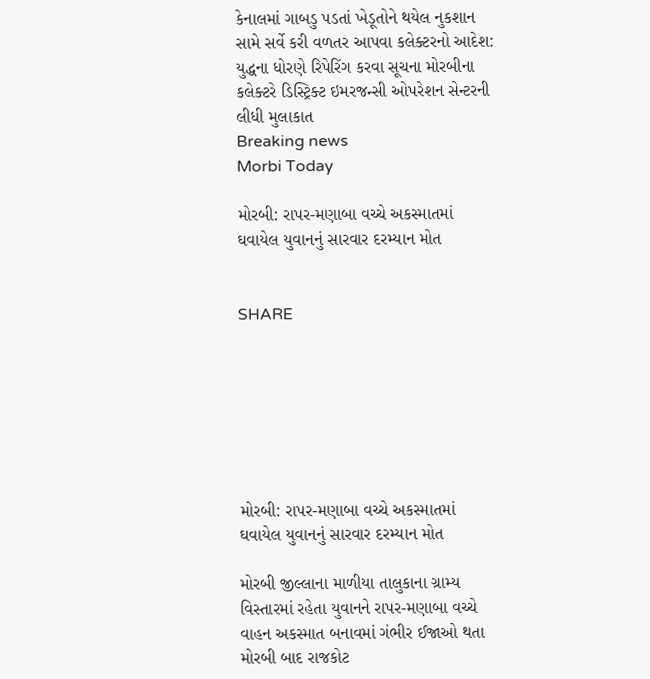કેનાલમાં ગાબડુ પડતાં ખેડૂતોને થયેલ નુકશાન સામે સર્વે કરી વળતર આપવા કલેક્ટરનો આદેશ: યુદ્ધના ધોરણે રિપેરિંગ કરવા સૂચના મોરબીના કલેક્ટરે ડિસ્ટ્રિક્ટ ઇમરજન્સી ઓપરેશન સેન્ટરની લીધી મુલાકાત
Breaking news
Morbi Today

મોરબી: રાપર-મણાબા વચ્ચે અકસ્માતમાં ઘવાયેલ યુવાનનું સારવાર દરમ્યાન મોત


SHARE







મોરબી: રાપર-મણાબા વચ્ચે અકસ્માતમાં ઘવાયેલ યુવાનનું સારવાર દરમ્યાન મોત

મોરબી જીલ્લાના માળીયા તાલુકાના ગ્રામ્ય વિસ્તારમાં રહેતા યુવાનને રાપર-મણાબા વચ્ચે વાહન અકસ્માત બનાવમાં ગંભીર ઈજાઓ થતા મોરબી બાદ રાજકોટ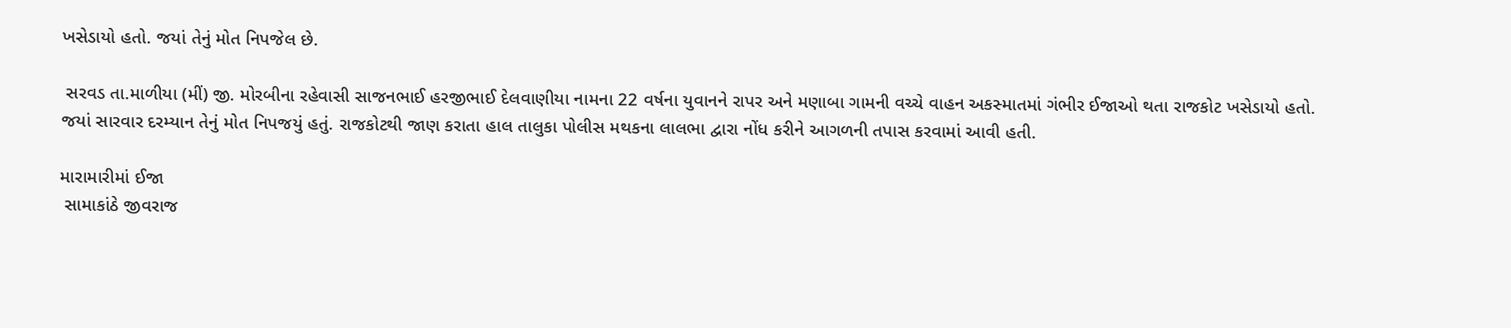ખસેડાયો હતો. જયાં તેનું મોત નિપજેલ છે.

 સરવડ તા.માળીયા (મીં) જી. મોરબીના રહેવાસી સાજનભાઈ હરજીભાઈ દેલવાણીયા નામના 22 વર્ષના યુવાનને રાપર અને મણાબા ગામની વચ્ચે વાહન અકસ્માતમાં ગંભીર ઈજાઓ થતા રાજકોટ ખસેડાયો હતો. જયાં સારવાર દરમ્યાન તેનું મોત નિપજયું હતું. રાજકોટથી જાણ કરાતા હાલ તાલુકા પોલીસ મથકના લાલભા દ્વારા નોંધ કરીને આગળની તપાસ કરવામાં આવી હતી.

મારામારીમાં ઈજા
 સામાકાંઠે જીવરાજ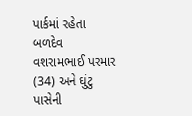પાર્કમાં રહેતા બળદેવ વશરામભાઈ પરમાર (34) અને ઘુંટુ પાસેની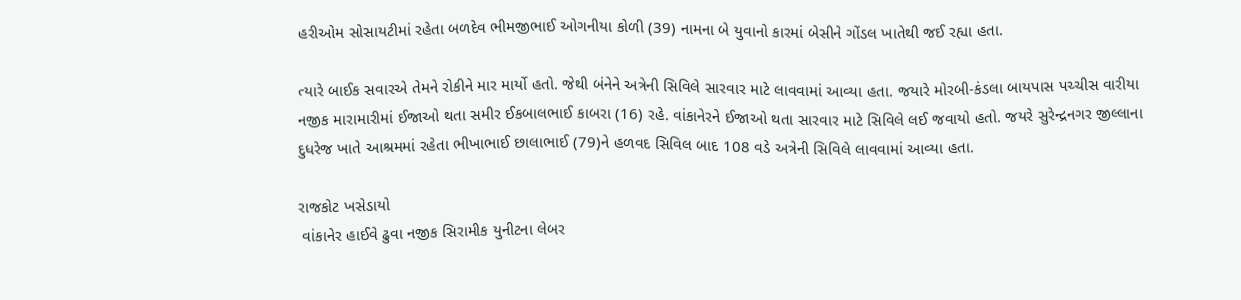હરીઓમ સોસાયટીમાં રહેતા બળદેવ ભીમજીભાઈ ઓગનીયા કોળી (39) નામના બે યુવાનો કારમાં બેસીને ગોંડલ ખાતેથી જઈ રહ્યા હતા.

ત્યારે બાઈક સવારએ તેમને રોકીને માર માર્યો હતો. જેથી બંનેને અત્રેની સિવિલે સારવાર માટે લાવવામાં આવ્યા હતા. જયારે મોરબી-કંડલા બાયપાસ પચ્ચીસ વારીયા નજીક મારામારીમાં ઈજાઓ થતા સમીર ઈકબાલભાઈ કાબરા (16) રહે. વાંકાનેરને ઈજાઓ થતા સારવાર માટે સિવિલે લઈ જવાયો હતો. જયરે સુરેન્દ્રનગર જીલ્લાના દુધરેજ ખાતે આશ્રમમાં રહેતા ભીખાભાઈ છાલાભાઈ (79)ને હળવદ સિવિલ બાદ 108 વડે અત્રેની સિવિલે લાવવામાં આવ્યા હતા.

રાજકોટ ખસેડાયો
 વાંકાનેર હાઈવે ઢુવા નજીક સિરામીક યુનીટના લેબર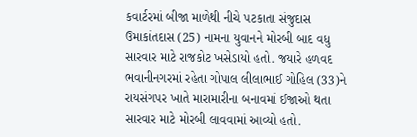કવાર્ટરમાં બીજા માળેથી નીચે પટકાતા સંજુદાસ ઉમાકાંતદાસ (25) નામના યુવાનને મોરબી બાદ વધુ સારવાર માટે રાજકોટ ખસેડાયો હતો. જયારે હળવદ ભવાનીનગરમાં રહેતા ગોપાલ લીલાભાઈ ગોહિલ (33)ને રાયસંગપર ખાતે મારામારીના બનાવમાં ઈજાઓ થતા સારવાર માટે મોરબી લાવવામાં આવ્યો હતો.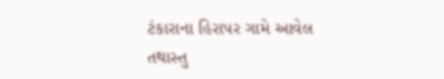ટંકારાના હિરાપર ગામે આવેલ તથાસ્તુ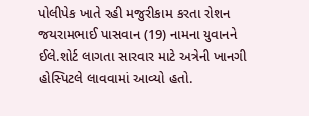પોલીપેક ખાતે રહી મજુરીકામ કરતા રોશન જયરામભાઈ પાસવાન (19) નામના યુવાનને ઈલે.શોર્ટ લાગતા સારવાર માટે અત્રેની ખાનગી હોસ્પિટલે લાવવામાં આવ્યો હતો.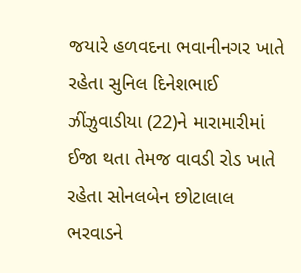જયારે હળવદના ભવાનીનગર ખાતે રહેતા સુનિલ દિનેશભાઈ ઝીંઝુવાડીયા (22)ને મારામારીમાં ઈજા થતા તેમજ વાવડી રોડ ખાતે રહેતા સોનલબેન છોટાલાલ ભરવાડને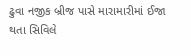ઢુવા નજીક બ્રીજ પાસે મારામારીમાં ઈજા થતા સિવિલે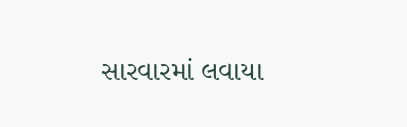સારવારમાં લવાયા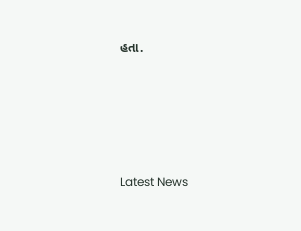હતા.






Latest News